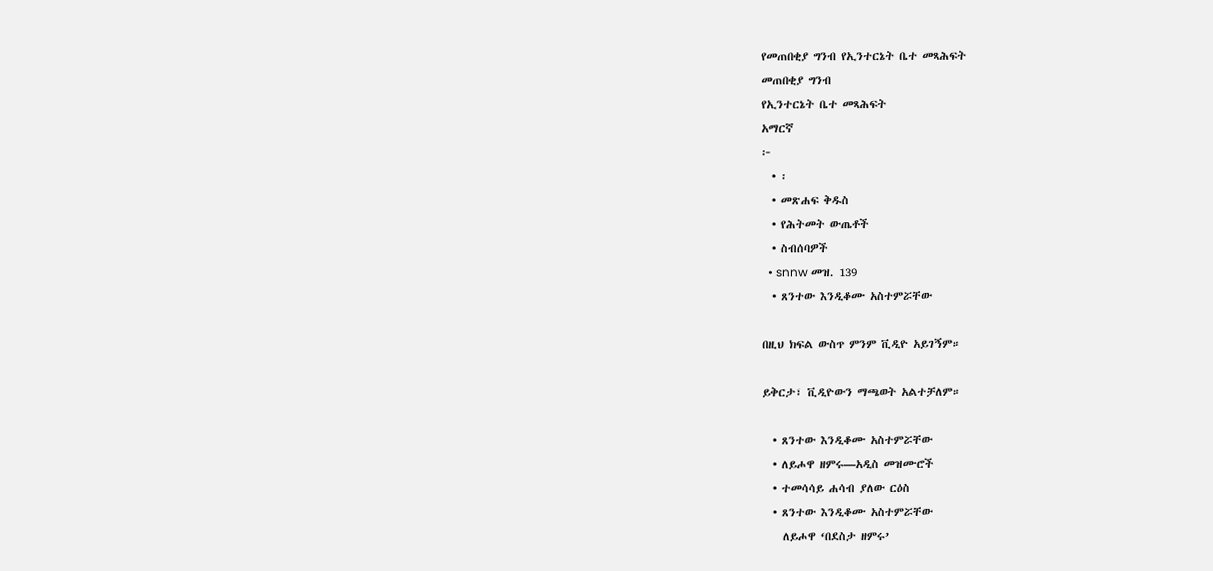የመጠበቂያ ግንብ የኢንተርኔት ቤተ መጻሕፍት
መጠበቂያ ግንብ
የኢንተርኔት ቤተ መጻሕፍት
አማርኛ
፦
  • ፡
  • መጽሐፍ ቅዱስ
  • የሕትመት ውጤቶች
  • ስብሰባዎች
  • snnw መዝ. 139
  • ጸንተው እንዲቆሙ አስተምሯቸው

በዚህ ክፍል ውስጥ ምንም ቪዲዮ አይገኝም።

ይቅርታ፣ ቪዲዮውን ማጫወት አልተቻለም።

  • ጸንተው እንዲቆሙ አስተምሯቸው
  • ለይሖዋ ዘምሩ—አዲስ መዝሙሮች
  • ተመሳሳይ ሐሳብ ያለው ርዕስ
  • ጸንተው እንዲቆሙ አስተምሯቸው
    ለይሖዋ ‘በደስታ ዘምሩ’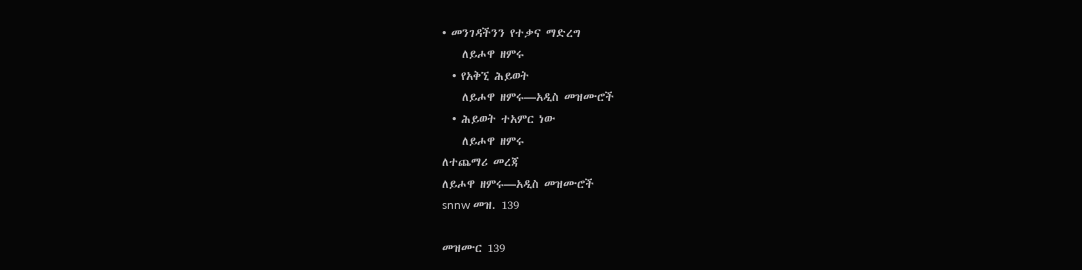• መንገዳችንን የተቃና ማድረግ
    ለይሖዋ ዘምሩ
  • የአቅኚ ሕይወት
    ለይሖዋ ዘምሩ—አዲስ መዝሙሮች
  • ሕይወት ተአምር ነው
    ለይሖዋ ዘምሩ
ለተጨማሪ መረጃ
ለይሖዋ ዘምሩ—አዲስ መዝሙሮች
snnw መዝ. 139

መዝሙር 139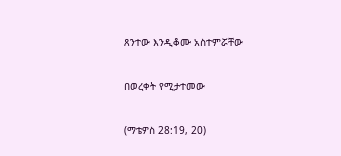ጸንተው እንዲቆሙ አስተምሯቸው

በወረቀት የሚታተመው

(ማቴዎስ 28:19, 20)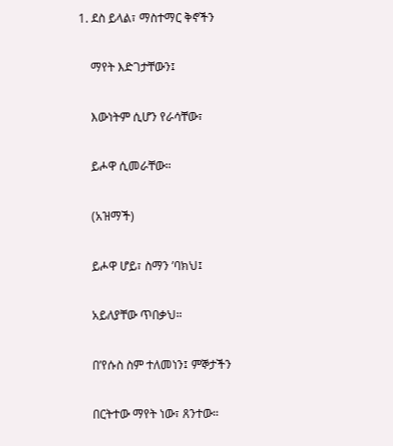1. ደስ ይላል፣ ማስተማር ቅኖችን

    ማየት እድገታቸውን፤

    እውነትም ሲሆን የራሳቸው፣

    ይሖዋ ሲመራቸው።

    (አዝማች)

    ይሖዋ ሆይ፣ ስማን ’ባክህ፤

    አይለያቸው ጥበቃህ።

    በ’የሱስ ስም ተለመነን፤ ምኞታችን

    በርትተው ማየት ነው፣ ጸንተው።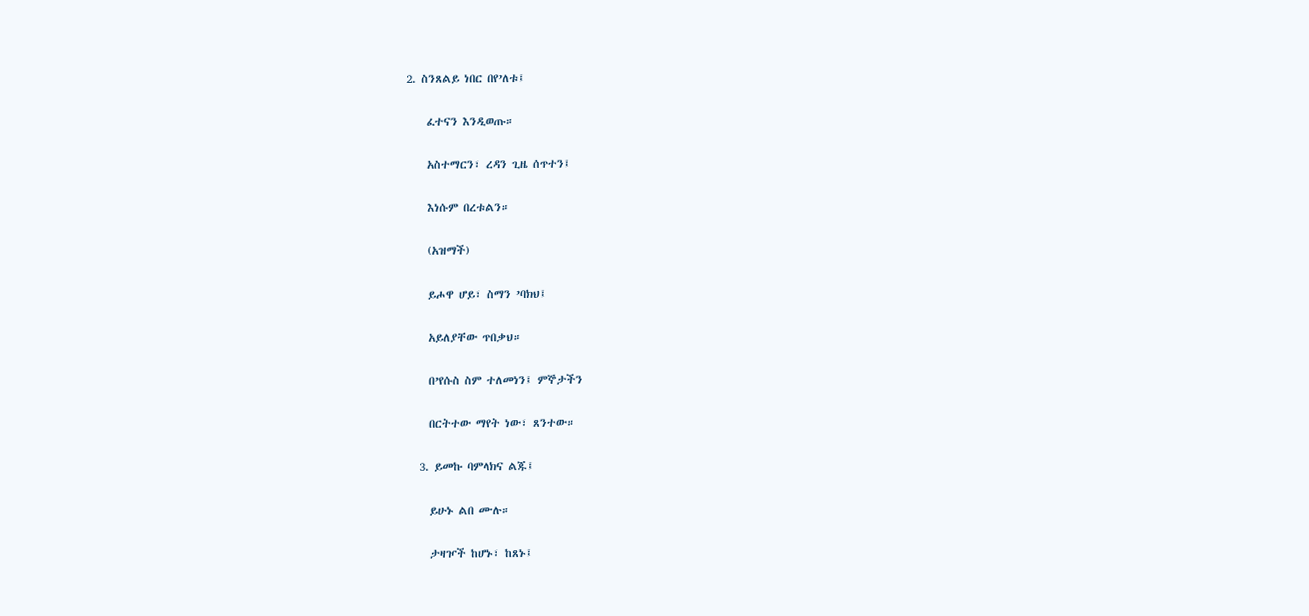2. ስንጸልይ ነበር በየ’ለቱ፤

    ፈተናን እንዲወጡ።

    አስተማርን፣ ረዳን ጊዜ ሰጥተን፤

    እነሱም በረቱልን።

    (አዝማች)

    ይሖዋ ሆይ፣ ስማን ’ባክህ፤

    አይለያቸው ጥበቃህ።

    በ’የሱስ ስም ተለመነን፤ ምኞታችን

    በርትተው ማየት ነው፣ ጸንተው።

  3. ይመኩ ባምላክና ልጁ፤

    ይሁኑ ልበ ሙሉ።

    ታዛዦች ከሆኑ፣ ከጸኑ፤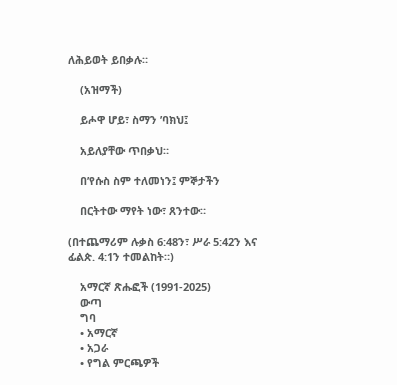ለሕይወት ይበቃሉ።

    (አዝማች)

    ይሖዋ ሆይ፣ ስማን ’ባክህ፤

    አይለያቸው ጥበቃህ።

    በ’የሱስ ስም ተለመነን፤ ምኞታችን

    በርትተው ማየት ነው፣ ጸንተው።

(በተጨማሪም ሉቃስ 6:48ን፣ ሥራ 5:42ን እና ፊልጵ. 4:1ን ተመልከት።)

    አማርኛ ጽሑፎች (1991-2025)
    ውጣ
    ግባ
    • አማርኛ
    • አጋራ
    • የግል ምርጫዎች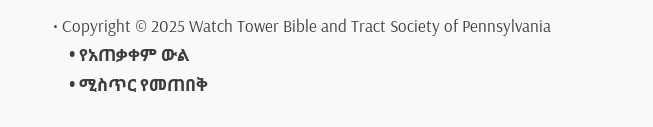• Copyright © 2025 Watch Tower Bible and Tract Society of Pennsylvania
    • የአጠቃቀም ውል
    • ሚስጥር የመጠበቅ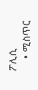ፖሊሲ
    • ሚስጥር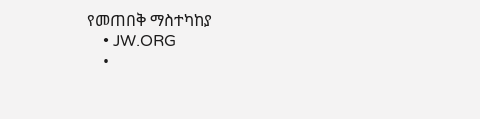የመጠበቅ ማስተካከያ
    • JW.ORG
    •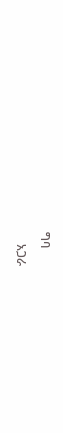ግባ
    አጋራ